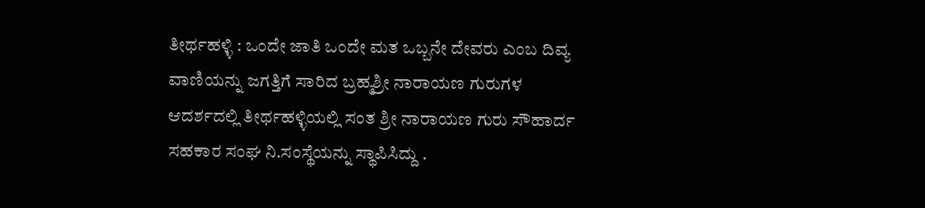ತೀರ್ಥಹಳ್ಳಿ : ಒಂದೇ ಜಾತಿ ಒಂದೇ ಮತ ಒಬ್ಬನೇ ದೇವರು ಎಂಬ ದಿವ್ಯ ವಾಣಿಯನ್ನು ಜಗತ್ತಿಗೆ ಸಾರಿದ ಬ್ರಹ್ಮಶ್ರೀ ನಾರಾಯಣ ಗುರುಗಳ ಆದರ್ಶದಲ್ಲಿ ತೀರ್ಥಹಳ್ಳಿಯಲ್ಲಿ ಸಂತ ಶ್ರೀ ನಾರಾಯಣ ಗುರು ಸೌಹಾರ್ದ ಸಹಕಾರ ಸಂಘ ನಿ.ಸಂಸ್ಥೆಯನ್ನು ಸ್ಥಾಪಿಸಿದ್ದು .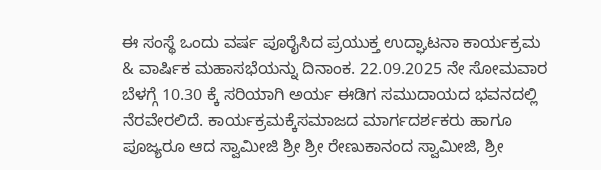ಈ ಸಂಸ್ಥೆ ಒಂದು ವರ್ಷ ಪೂರೈಸಿದ ಪ್ರಯುಕ್ತ ಉದ್ಘಾಟನಾ ಕಾರ್ಯಕ್ರಮ & ವಾರ್ಷಿಕ ಮಹಾಸಭೆಯನ್ನು ದಿನಾಂಕ. 22.09.2025 ನೇ ಸೋಮವಾರ ಬೆಳಗ್ಗೆ 10.30 ಕ್ಕೆ ಸರಿಯಾಗಿ ಅರ್ಯ ಈಡಿಗ ಸಮುದಾಯದ ಭವನದಲ್ಲಿ ನೆರವೇರಲಿದೆ. ಕಾರ್ಯಕ್ರಮಕ್ಕೆಸಮಾಜದ ಮಾರ್ಗದರ್ಶಕರು ಹಾಗೂ ಪೂಜ್ಯರೂ ಆದ ಸ್ವಾಮೀಜಿ ಶ್ರೀ ಶ್ರೀ ರೇಣುಕಾನಂದ ಸ್ವಾಮೀಜಿ, ಶ್ರೀ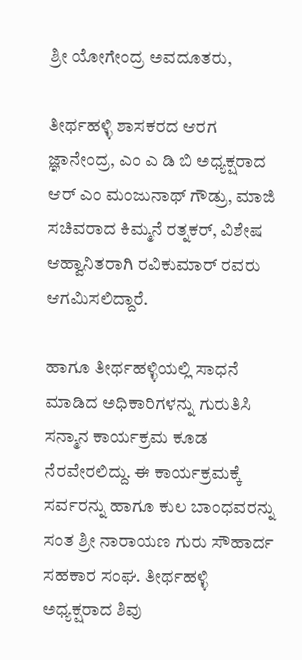ಶ್ರೀ ಯೋಗೇಂದ್ರ ಅವದೂತರು,

ತೀರ್ಥಹಳ್ಳಿ ಶಾಸಕರದ ಆರಗ ಜ್ಞಾನೇಂದ್ರ, ಎಂ ಎ ಡಿ ಬಿ ಅಧ್ಯಕ್ಷರಾದ ಆರ್ ಎಂ ಮಂಜುನಾಥ್ ಗೌಡ್ರು, ಮಾಜಿ ಸಚಿವರಾದ ಕಿಮ್ಮನೆ ರತ್ನಕರ್, ವಿಶೇಷ ಆಹ್ವಾನಿತರಾಗಿ ರವಿಕುಮಾರ್ ರವರು ಆಗಮಿಸಲಿದ್ದಾರೆ.

ಹಾಗೂ ತೀರ್ಥಹಳ್ಳಿಯಲ್ಲಿ ಸಾಧನೆ ಮಾಡಿದ ಅಧಿಕಾರಿಗಳನ್ನು ಗುರುತಿಸಿ ಸನ್ಮಾನ ಕಾರ್ಯಕ್ರಮ ಕೂಡ ನೆರವೇರಲಿದ್ದು. ಈ ಕಾರ್ಯಕ್ರಮಕ್ಕೆ ಸರ್ವರನ್ನು ಹಾಗೂ ಕುಲ ಬಾಂಧವರನ್ನು ಸಂತ ಶ್ರೀ ನಾರಾಯಣ ಗುರು ಸೌಹಾರ್ದ ಸಹಕಾರ ಸಂಘ. ತೀರ್ಥಹಳ್ಳಿ ಅಧ್ಯಕ್ಷರಾದ ಶಿವು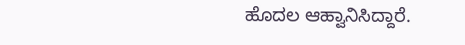ಹೊದಲ ಆಹ್ವಾನಿಸಿದ್ದಾರೆ.